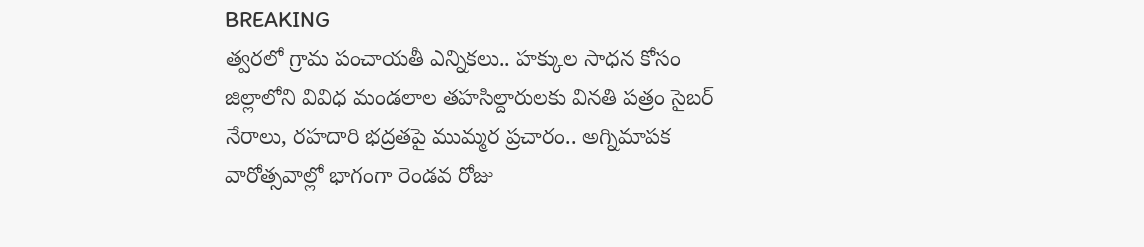BREAKING
త్వరలో గ్రామ పంచాయతీ ఎన్నికలు.. హక్కుల సాధన కోసం జిల్లాలోని వివిధ మండలాల తహసిల్దారులకు వినతి పత్రం సైబర్ నేరాలు, రహదారి భద్రతపై ముమ్మర ప్రచారం.. అగ్నిమాపక వారోత్సవాల్లో భాగంగా రెండవ రోజు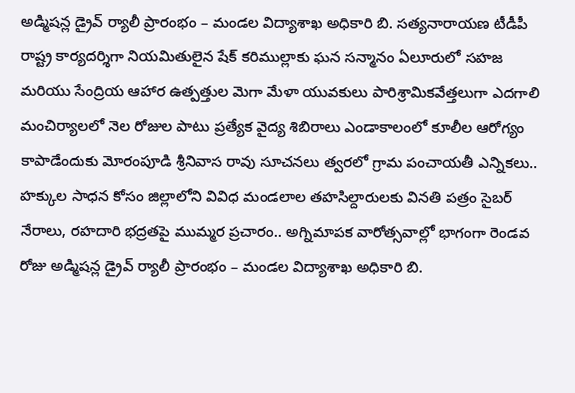అడ్మిషన్ల డ్రైవ్ ర్యాలీ ప్రారంభం – మండల విద్యాశాఖ అధికారి బి. సత్యనారాయణ టీడీపీ రాష్ట్ర కార్యదర్శిగా నియమితులైన షేక్ కరిముల్లాకు ఘన సన్మానం ఏలూరులో సహజ మరియు సేంద్రియ ఆహార ఉత్పత్తుల మెగా మేళా యువకులు పారిశ్రామికవేత్తలుగా ఎదగాలి మంచిర్యాలలో నెల రోజుల పాటు ప్రత్యేక వైద్య శిబిరాలు ఎండాకాలంలో కూలీల ఆరోగ్యం కాపాడేందుకు మోరంపూడి శ్రీనివాస రావు సూచనలు త్వరలో గ్రామ పంచాయతీ ఎన్నికలు.. హక్కుల సాధన కోసం జిల్లాలోని వివిధ మండలాల తహసిల్దారులకు వినతి పత్రం సైబర్ నేరాలు, రహదారి భద్రతపై ముమ్మర ప్రచారం.. అగ్నిమాపక వారోత్సవాల్లో భాగంగా రెండవ రోజు అడ్మిషన్ల డ్రైవ్ ర్యాలీ ప్రారంభం – మండల విద్యాశాఖ అధికారి బి.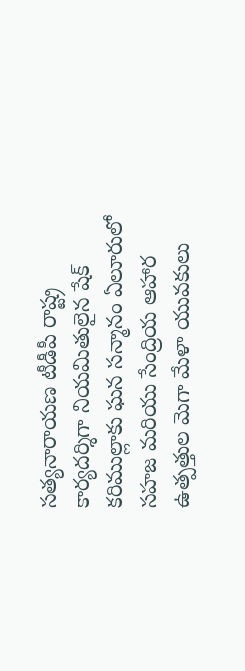సత్యనారాయణ టీడీపీ రాష్ట్ర కార్యదర్శిగా నియమితులైన షేక్ కరిముల్లాకు ఘన సన్మానం ఏలూరులో సహజ మరియు సేంద్రియ ఆహార ఉత్పత్తుల మెగా మేళా యువకులు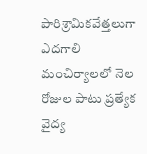పారిశ్రామికవేత్తలుగా ఎదగాలి మంచిర్యాలలో నెల రోజుల పాటు ప్రత్యేక వైద్య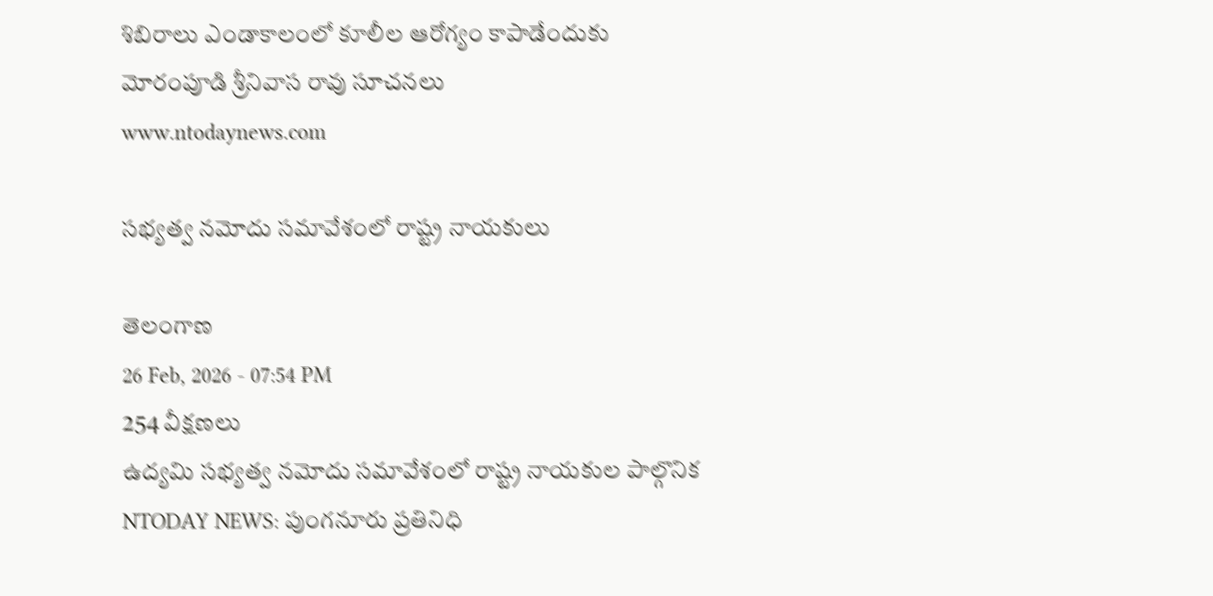శిబిరాలు ఎండాకాలంలో కూలీల ఆరోగ్యం కాపాడేందుకు మోరంపూడి శ్రీనివాస రావు సూచనలు
www.ntodaynews.com

సభ్యత్వ నమోదు సమావేశంలో రాష్ట్ర నాయకులు

తెలంగాణ
26 Feb, 2026 - 07:54 PM
254 వీక్షణలు
ఉద్యమి సభ్యత్వ నమోదు సమావేశంలో రాష్ట్ర నాయకుల పాల్గొనిక NTODAY NEWS: పుంగనూరు ప్రతినిధి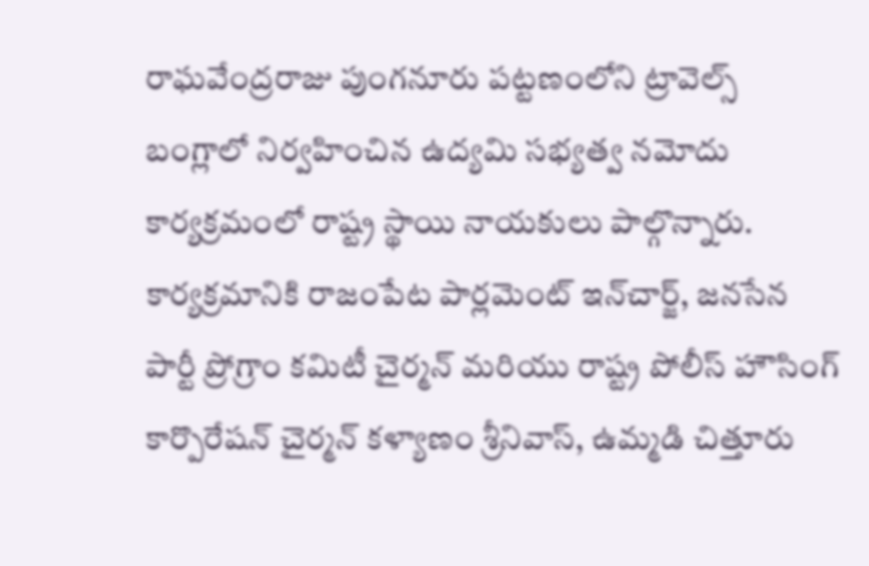రాఘవేంద్రరాజు పుంగనూరు పట్టణంలోని ట్రావెల్స్ బంగ్లాలో నిర్వహించిన ఉద్యమి సభ్యత్వ నమోదు కార్యక్రమంలో రాష్ట్ర స్థాయి నాయకులు పాల్గొన్నారు. కార్యక్రమానికి రాజంపేట పార్లమెంట్ ఇన్‌చార్జ్, జనసేన పార్టీ ప్రోగ్రాం కమిటీ చైర్మన్ మరియు రాష్ట్ర పోలీస్ హౌసింగ్ కార్పొరేషన్ చైర్మన్ కళ్యాణం శ్రీనివాస్, ఉమ్మడి చిత్తూరు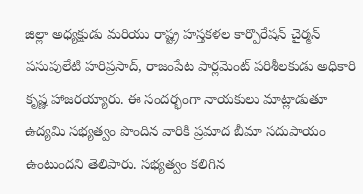జిల్లా అధ్యక్షుడు మరియు రాష్ట్ర హస్తకళల కార్పొరేషన్ చైర్మన్ పసుపులేటి హరిప్రసాద్, రాజంపేట పార్లమెంట్ పరిశీలకుడు అధికారి కృష్ణ హాజరయ్యారు. ఈ సందర్భంగా నాయకులు మాట్లాడుతూ ఉద్యమి సభ్యత్వం పొందిన వారికి ప్రమాద బీమా సదుపాయం ఉంటుందని తెలిపారు. సభ్యత్వం కలిగిన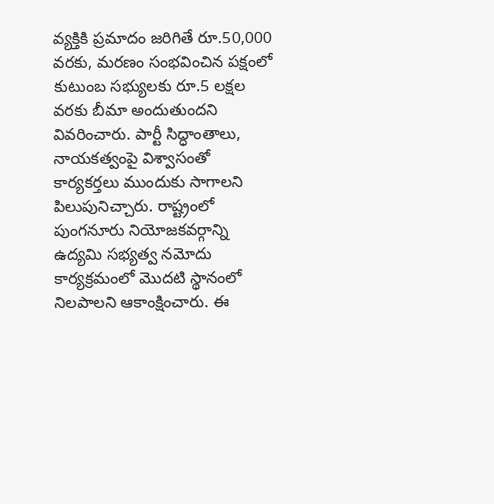వ్యక్తికి ప్రమాదం జరిగితే రూ.50,000 వరకు, మరణం సంభవించిన పక్షంలో కుటుంబ సభ్యులకు రూ.5 లక్షల వరకు బీమా అందుతుందని వివరించారు. పార్టీ సిద్ధాంతాలు, నాయకత్వంపై విశ్వాసంతో కార్యకర్తలు ముందుకు సాగాలని పిలుపునిచ్చారు. రాష్ట్రంలో పుంగనూరు నియోజకవర్గాన్ని ఉద్యమి సభ్యత్వ నమోదు కార్యక్రమంలో మొదటి స్థానంలో నిలపాలని ఆకాంక్షించారు. ఈ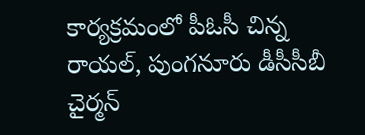కార్యక్రమంలో పీఓసీ చిన్న రాయల్, పుంగనూరు డీసీసీబీ చైర్మన్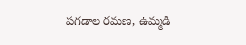పగడాల రమణ, ఉమ్మడి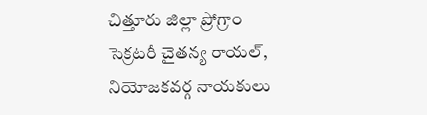చిత్తూరు జిల్లా ప్రోగ్రాం సెక్రటరీ చైతన్య రాయల్, నియోజకవర్గ నాయకులు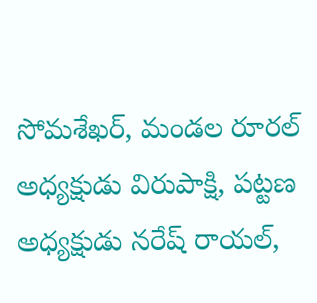సోమశేఖర్, మండల రూరల్ అధ్యక్షుడు విరుపాక్షి, పట్టణ అధ్యక్షుడు నరేష్ రాయల్,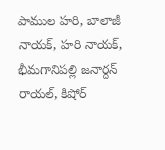పాముల హరి, బాలాజీ నాయక్, హరి నాయక్, భీమగానిపల్లి జనార్దన్ రాయల్, కిషోర్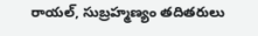రాయల్, సుబ్రహ్మణ్యం తదితరులు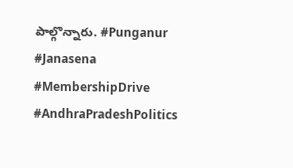పాల్గొన్నారు. #Punganur #Janasena #MembershipDrive #AndhraPradeshPolitics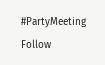#PartyMeeting Follow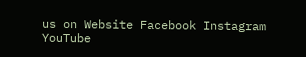us on Website Facebook Instagram YouTube